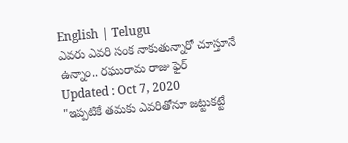English | Telugu
ఎవరు ఎవరి సంక నాకుతున్నారో చూస్తూనే ఉన్నాం.. రఘురామ రాజు ఫైర్
Updated : Oct 7, 2020
"ఇప్పటికే తమకు ఎవరితోనూ జట్టుకట్టే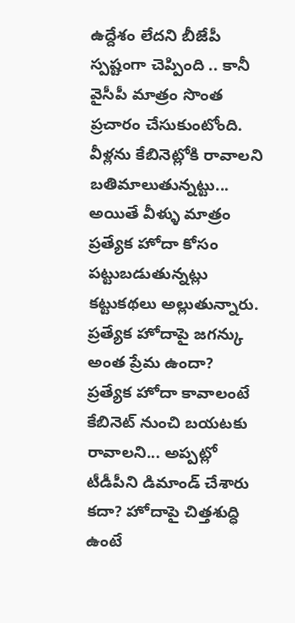ఉద్దేశం లేదని బీజేపీ స్పష్టంగా చెప్పింది .. కానీ వైసీపీ మాత్రం సొంత ప్రచారం చేసుకుంటోంది. వీళ్లను కేబినెట్లోకి రావాలని బతిమాలుతున్నట్టు... అయితే వీళ్ళు మాత్రం ప్రత్యేక హోదా కోసం పట్టుబడుతున్నట్లు కట్టుకథలు అల్లుతున్నారు. ప్రత్యేక హోదాపై జగన్కు అంత ప్రేమ ఉందా? ప్రత్యేక హోదా కావాలంటే కేబినెట్ నుంచి బయటకు రావాలని... అప్పట్లో టీడీపీని డిమాండ్ చేశారు కదా? హోదాపై చిత్తశుద్ధి ఉంటే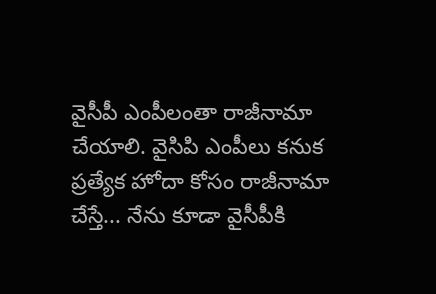వైసీపీ ఎంపీలంతా రాజీనామా చేయాలి. వైసిపి ఎంపీలు కనుక ప్రత్యేక హోదా కోసం రాజీనామా చేస్తే... నేను కూడా వైసీపీకి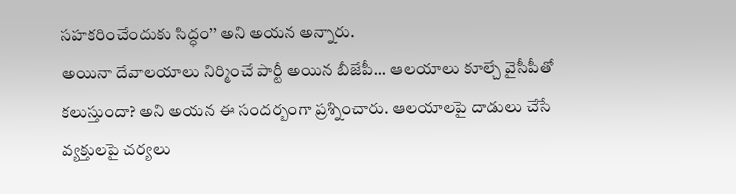సహకరించేందుకు సిద్ధం’’ అని అయన అన్నారు.
అయినా దేవాలయాలు నిర్మించే పార్టీ అయిన బీజేపీ... ఆలయాలు కూల్చే వైసీపీతో కలుస్తుందా? అని అయన ఈ సందర్బంగా ప్రశ్నించారు. ఆలయాలపై దాడులు చేసే వ్యక్తులపై చర్యలు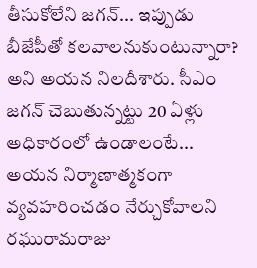తీసుకోలేని జగన్... ఇప్పుడు బీజేపీతో కలవాలనుకుంటున్నారా? అని అయన నిలదీశారు. సీఎం జగన్ చెబుతున్నట్టు 20 ఏళ్లు అధికారంలో ఉండాలంటే... అయన నిర్మాణాత్మకంగా వ్యవహరించడం నేర్చుకోవాలని రఘురామరాజు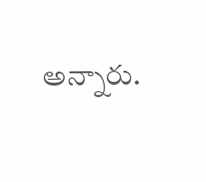అన్నారు.